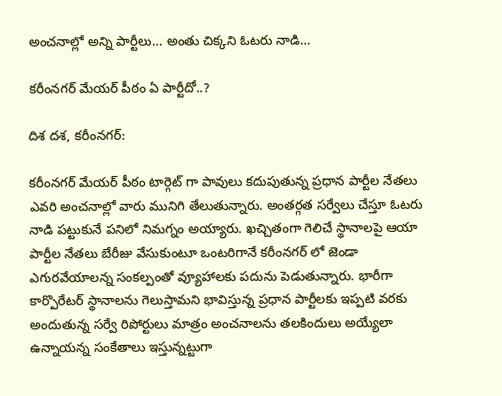అంచనాల్లో అన్ని పార్టీలు… అంతు చిక్కని ఓటరు నాడి…

కరీంనగర్ మేయర్ పీఠం ఏ పార్టీదో..?

దిశ దశ, కరీంనగర్:

కరీంనగర్ మేయర్ పీఠం టార్గెట్ గా పావులు కదుపుతున్న ప్రధాన పార్టీల నేతలు ఎవరి అంచనాల్లో వారు మునిగి తేలుతున్నారు. అంతర్గత సర్వేలు చేస్తూ ఓటరు నాడి పట్టుకునే పనిలో నిమగ్నం అయ్యారు. ఖచ్చితంగా గెలిచే స్థానాలపై ఆయా పార్టీల నేతలు బేరీజు వేసుకుంటూ ఒంటరిగానే కరీంనగర్ లో జెండా ఎగురవేయాలన్న సంకల్పంతో వ్యూహాలకు పదును పెడుతున్నారు. భారీగా కార్పొరేటర్ స్థానాలను గెలుస్తామని భావిస్తున్న ప్రధాన పార్టీలకు ఇప్పటి వరకు అందుతున్న సర్వే రిపోర్టులు మాత్రం అంచనాలను తలకిందులు అయ్యేలా ఉన్నాయన్న సంకేతాలు ఇస్తున్నట్టుగా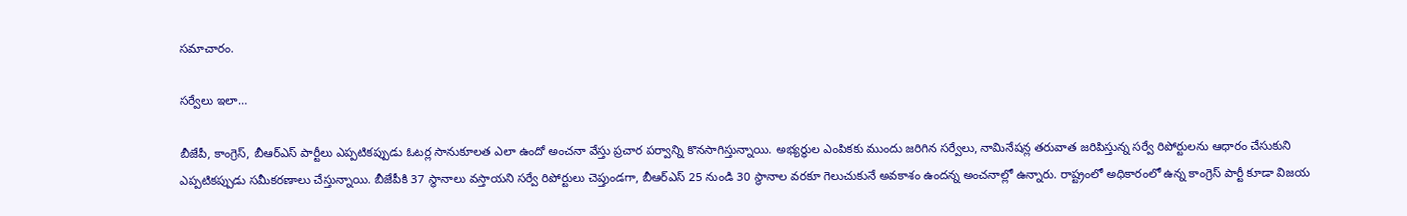సమాచారం.

సర్వేలు ఇలా…

బీజేపీ, కాంగ్రెస్, బీఆర్ఎస్ పార్టీలు ఎప్పటికప్పుడు ఓటర్ల సానుకూలత ఎలా ఉందో అంచనా వేస్తు ప్రచార పర్వాన్ని కొనసాగిస్తున్నాయి. అభ్యర్థుల ఎంపికకు ముందు జరిగిన సర్వేలు, నామినేషన్ల తరువాత జరిపిస్తున్న సర్వే రిపోర్టులను ఆధారం చేసుకుని ఎప్పటికప్పుడు సమీకరణాలు చేస్తున్నాయి. బీజేపీకి 37 స్థానాలు వస్తాయని సర్వే రిపోర్టులు చెప్తుండగా, బీఆర్ఎస్ 25 నుండి 30 స్థానాల వరకూ గెలుచుకునే అవకాశం ఉందన్న అంచనాల్లో ఉన్నారు. రాష్ట్రంలో అధికారంలో ఉన్న కాంగ్రెస్ పార్టీ కూడా విజయ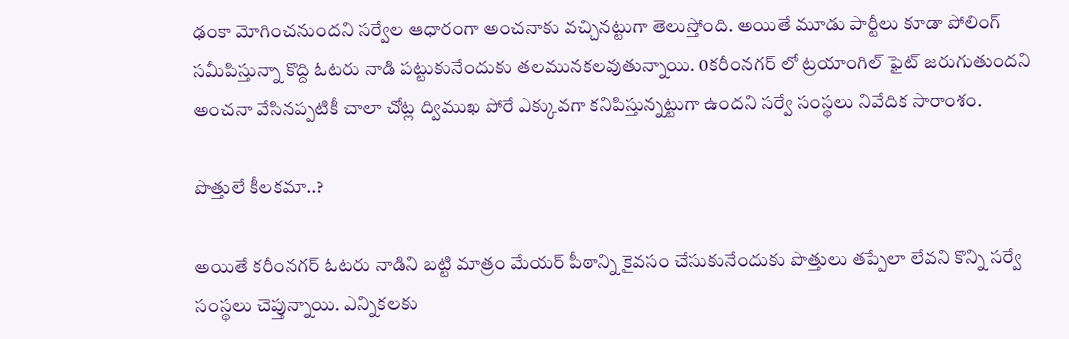ఢంకా మోగించనుందని సర్వేల ఆధారంగా అంచనాకు వచ్చినట్టుగా తెలుస్తోంది. అయితే మూడు పార్టీలు కూడా పోలింగ్ సమీపిస్తున్నా కొద్ది ఓటరు నాడి పట్టుకునేందుకు తలమునకలవుతున్నాయి. 0కరీంనగర్ లో ట్రయాంగిల్ ఫైట్ జరుగుతుందని అంచనా వేసినప్పటికీ చాలా చోట్ల ద్విముఖ పోరే ఎక్కువగా కనిపిస్తున్నట్టుగా ఉందని సర్వే సంస్థలు నివేదిక సారాంశం.

పొత్తులే కీలకమా..?

అయితే కరీంనగర్ ఓటరు నాడిని బట్టి మాత్రం మేయర్ పీఠాన్ని కైవసం చేసుకునేందుకు పొత్తులు తప్పేలా లేవని కొన్ని సర్వే సంస్థలు చెప్తున్నాయి. ఎన్నికలకు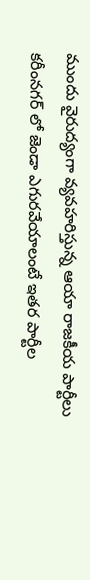ముందు వైరుద్యంగా వ్యవహరిస్తున్న ఆయా రాజకీయ పార్టీలు కరీంనగర్ లో జెండా ఎగురవేయాలంటే ఇతర పార్టీల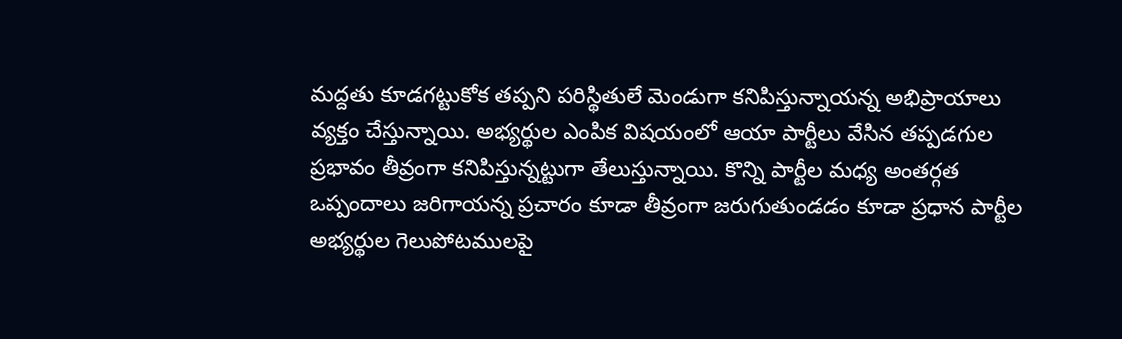మద్దతు కూడగట్టుకోక తప్పని పరిస్థితులే మెండుగా కనిపిస్తున్నాయన్న అభిప్రాయాలు వ్యక్తం చేస్తున్నాయి. అభ్యర్థుల ఎంపిక విషయంలో ఆయా పార్టీలు వేసిన తప్పడగుల ప్రభావం తీవ్రంగా కనిపిస్తున్నట్టుగా తేలుస్తున్నాయి. కొన్ని పార్టీల మధ్య అంతర్గత ఒప్పందాలు జరిగాయన్న ప్రచారం కూడా తీవ్రంగా జరుగుతుండడం కూడా ప్రధాన పార్టీల అభ్యర్థుల గెలుపోటములపై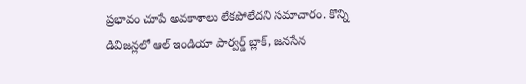ప్రభావం చూపే అవకాశాలు లేకపోలేదని సమాచారం. కొన్ని డివిజన్లలో ఆల్ ఇండియా పార్వర్డ్ బ్లాక్, జనసేన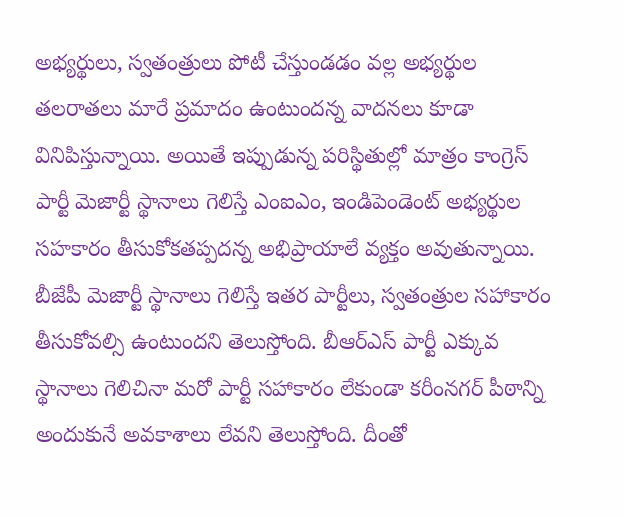అభ్యర్థులు, స్వతంత్రులు పోటీ చేస్తుండడం వల్ల అభ్యర్థుల తలరాతలు మారే ప్రమాదం ఉంటుందన్న వాదనలు కూడా వినిపిస్తున్నాయి. అయితే ఇప్పుడున్న పరిస్థితుల్లో మాత్రం కాంగ్రెస్ పార్టీ మెజార్టీ స్థానాలు గెలిస్తే ఎంఐఎం, ఇండిపెండెంట్ అభ్యర్థుల సహకారం తీసుకోకతప్పదన్న అభిప్రాయాలే వ్యక్తం అవుతున్నాయి. బీజేపీ మెజార్టీ స్థానాలు గెలిస్తే ఇతర పార్టీలు, స్వతంత్రుల సహాకారం తీసుకోవల్సి ఉంటుందని తెలుస్తోంది. బీఆర్ఎస్ పార్టీ ఎక్కువ స్థానాలు గెలిచినా మరో పార్టీ సహాకారం లేకుండా కరీంనగర్ పీఠాన్ని అందుకునే అవకాశాలు లేవని తెలుస్తోంది. దీంతో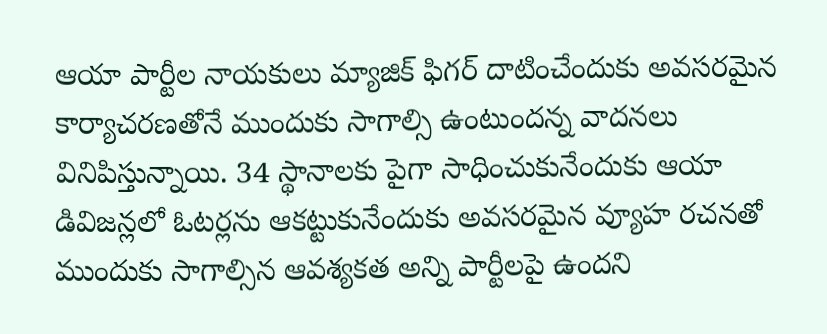ఆయా పార్టీల నాయకులు మ్యాజిక్ ఫిగర్ దాటించేందుకు అవసరమైన కార్యాచరణతోనే ముందుకు సాగాల్సి ఉంటుందన్న వాదనలు వినిపిస్తున్నాయి. 34 స్థానాలకు పైగా సాధించుకునేందుకు ఆయా డివిజన్లలో ఓటర్లను ఆకట్టుకునేందుకు అవసరమైన వ్యూహ రచనతో ముందుకు సాగాల్సిన ఆవశ్యకత అన్ని పార్టీలపై ఉందని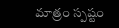మాత్రం స్పష్టం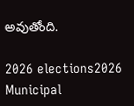అవుతోంది.

2026 elections2026 Municipal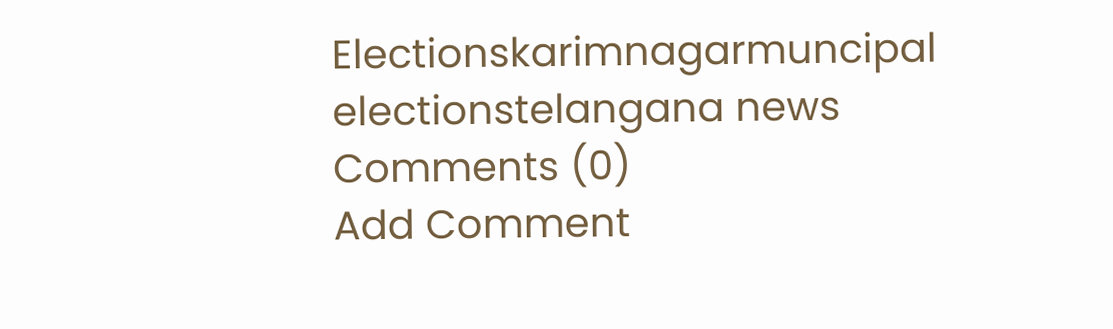Electionskarimnagarmuncipal electionstelangana news
Comments (0)
Add Comment